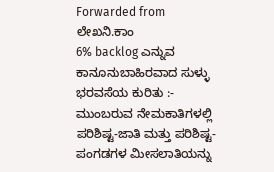Forwarded from ಲೇಖನಿ.ಕಾಂ
6% backlog ಎನ್ನುವ ಕಾನೂನುಬಾಹಿರವಾದ ಸುಳ್ಳು ಭರವಸೆಯ ಕುರಿತು :-
ಮುಂಬರುವ ನೇಮಕಾತಿಗಳಲ್ಲಿ ಪರಿಶಿಷ್ಟ-ಜಾತಿ ಮತ್ತು ಪರಿಶಿಷ್ಟ-ಪಂಗಡಗಳ ಮೀಸಲಾತಿಯನ್ನು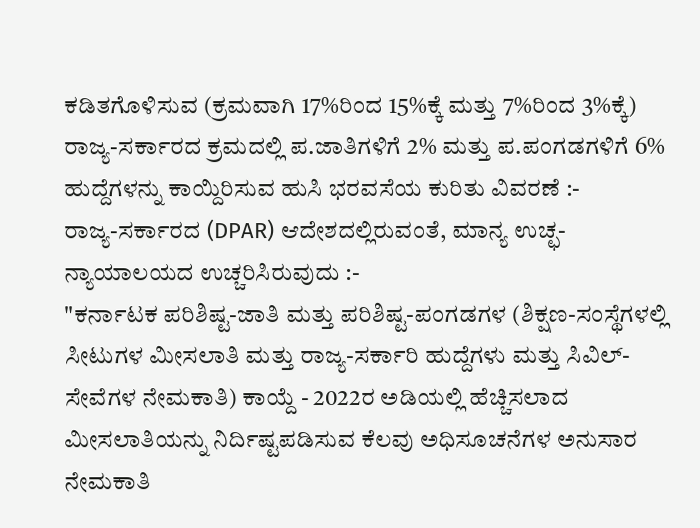ಕಡಿತಗೊಳಿಸುವ (ಕ್ರಮವಾಗಿ 17%ರಿಂದ 15%ಕ್ಕೆ ಮತ್ತು 7%ರಿಂದ 3%ಕ್ಕೆ) ರಾಜ್ಯ-ಸರ್ಕಾರದ ಕ್ರಮದಲ್ಲಿ ಪ.ಜಾತಿಗಳಿಗೆ 2% ಮತ್ತು ಪ.ಪಂಗಡಗಳಿಗೆ 6% ಹುದ್ದೆಗಳನ್ನು ಕಾಯ್ದಿರಿಸುವ ಹುಸಿ ಭರವಸೆಯ ಕುರಿತು ವಿವರಣೆ :-
ರಾಜ್ಯ-ಸರ್ಕಾರದ (DPAR) ಆದೇಶದಲ್ಲಿರುವಂತೆ, ಮಾನ್ಯ ಉಚ್ಛ-ನ್ಯಾಯಾಲಯದ ಉಚ್ಚರಿಸಿರುವುದು :-
"ಕರ್ನಾಟಕ ಪರಿಶಿಷ್ಟ-ಜಾತಿ ಮತ್ತು ಪರಿಶಿಷ್ಟ-ಪಂಗಡಗಳ (ಶಿಕ್ಷಣ-ಸಂಸ್ಥೆಗಳಲ್ಲಿ ಸೀಟುಗಳ ಮೀಸಲಾತಿ ಮತ್ತು ರಾಜ್ಯ-ಸರ್ಕಾರಿ ಹುದ್ದೆಗಳು ಮತ್ತು ಸಿವಿಲ್-ಸೇವೆಗಳ ನೇಮಕಾತಿ) ಕಾಯ್ದೆ - 2022ರ ಅಡಿಯಲ್ಲಿ ಹೆಚ್ಚಿಸಲಾದ ಮೀಸಲಾತಿಯನ್ನು ನಿರ್ದಿಷ್ಟಪಡಿಸುವ ಕೆಲವು ಅಧಿಸೂಚನೆಗಳ ಅನುಸಾರ ನೇಮಕಾತಿ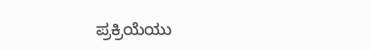ಪ್ರಕ್ರಿಯೆಯು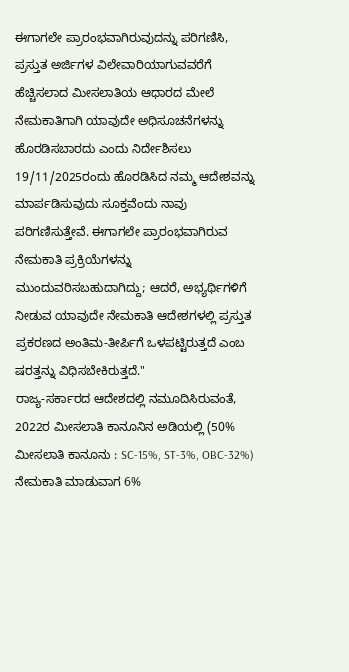ಈಗಾಗಲೇ ಪ್ರಾರಂಭವಾಗಿರುವುದನ್ನು ಪರಿಗಣಿಸಿ, ಪ್ರಸ್ತುತ ಅರ್ಜಿಗಳ ವಿಲೇವಾರಿಯಾಗುವವರೆಗೆ ಹೆಚ್ಚಿಸಲಾದ ಮೀಸಲಾತಿಯ ಆಧಾರದ ಮೇಲೆ ನೇಮಕಾತಿಗಾಗಿ ಯಾವುದೇ ಅಧಿಸೂಚನೆಗಳನ್ನು ಹೊರಡಿಸಬಾರದು ಎಂದು ನಿರ್ದೇಶಿಸಲು 19/11/2025ರಂದು ಹೊರಡಿಸಿದ ನಮ್ಮ ಆದೇಶವನ್ನು ಮಾರ್ಪಡಿಸುವುದು ಸೂಕ್ತವೆಂದು ನಾವು ಪರಿಗಣಿಸುತ್ತೇವೆ. ಈಗಾಗಲೇ ಪ್ರಾರಂಭವಾಗಿರುವ ನೇಮಕಾತಿ ಪ್ರಕ್ರಿಯೆಗಳನ್ನು ಮುಂದುವರಿಸಬಹುದಾಗಿದ್ದು; ಆದರೆ, ಅಭ್ಯರ್ಥಿಗಳಿಗೆ ನೀಡುವ ಯಾವುದೇ ನೇಮಕಾತಿ ಆದೇಶಗಳಲ್ಲಿ ಪ್ರಸ್ತುತ ಪ್ರಕರಣದ ಅಂತಿಮ-ತೀರ್ಪಿಗೆ ಒಳಪಟ್ಟಿರುತ್ತದೆ ಎಂಬ ಷರತ್ತನ್ನು ವಿಧಿಸಬೇಕಿರುತ್ತದೆ."
ರಾಜ್ಯ-ಸರ್ಕಾರದ ಆದೇಶದಲ್ಲಿ ನಮೂದಿಸಿರುವಂತೆ, 2022ರ ಮೀಸಲಾತಿ ಕಾನೂನಿನ ಅಡಿಯಲ್ಲಿ (50% ಮೀಸಲಾತಿ ಕಾನೂನು : SC-15%, ST-3%, OBC-32%) ನೇಮಕಾತಿ ಮಾಡುವಾಗ 6%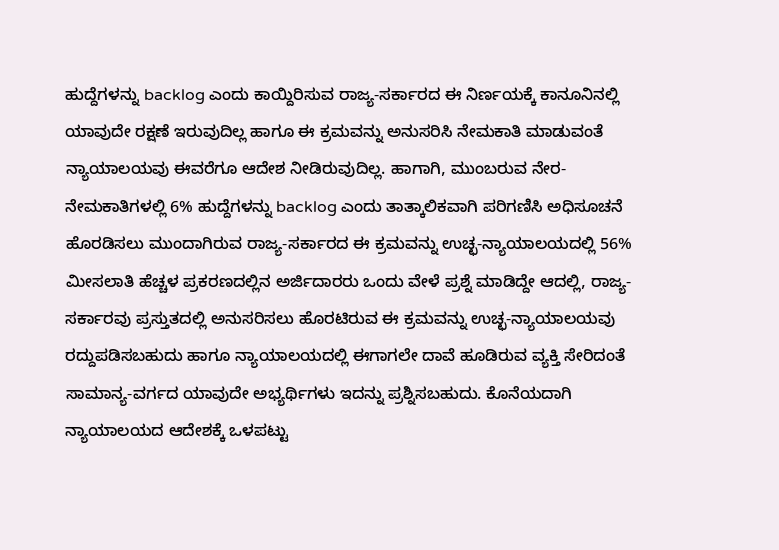ಹುದ್ದೆಗಳನ್ನು backlog ಎಂದು ಕಾಯ್ದಿರಿಸುವ ರಾಜ್ಯ-ಸರ್ಕಾರದ ಈ ನಿರ್ಣಯಕ್ಕೆ ಕಾನೂನಿನಲ್ಲಿ ಯಾವುದೇ ರಕ್ಷಣೆ ಇರುವುದಿಲ್ಲ ಹಾಗೂ ಈ ಕ್ರಮವನ್ನು ಅನುಸರಿಸಿ ನೇಮಕಾತಿ ಮಾಡುವಂತೆ ನ್ಯಾಯಾಲಯವು ಈವರೆಗೂ ಆದೇಶ ನೀಡಿರುವುದಿಲ್ಲ. ಹಾಗಾಗಿ, ಮುಂಬರುವ ನೇರ-ನೇಮಕಾತಿಗಳಲ್ಲಿ 6% ಹುದ್ದೆಗಳನ್ನು backlog ಎಂದು ತಾತ್ಕಾಲಿಕವಾಗಿ ಪರಿಗಣಿಸಿ ಅಧಿಸೂಚನೆ ಹೊರಡಿಸಲು ಮುಂದಾಗಿರುವ ರಾಜ್ಯ-ಸರ್ಕಾರದ ಈ ಕ್ರಮವನ್ನು ಉಚ್ಛ-ನ್ಯಾಯಾಲಯದಲ್ಲಿ 56% ಮೀಸಲಾತಿ ಹೆಚ್ಚಳ ಪ್ರಕರಣದಲ್ಲಿನ ಅರ್ಜಿದಾರರು ಒಂದು ವೇಳೆ ಪ್ರಶ್ನೆ ಮಾಡಿದ್ದೇ ಆದಲ್ಲಿ, ರಾಜ್ಯ-ಸರ್ಕಾರವು ಪ್ರಸ್ತುತದಲ್ಲಿ ಅನುಸರಿಸಲು ಹೊರಟಿರುವ ಈ ಕ್ರಮವನ್ನು ಉಚ್ಛ-ನ್ಯಾಯಾಲಯವು ರದ್ದುಪಡಿಸಬಹುದು ಹಾಗೂ ನ್ಯಾಯಾಲಯದಲ್ಲಿ ಈಗಾಗಲೇ ದಾವೆ ಹೂಡಿರುವ ವ್ಯಕ್ತಿ ಸೇರಿದಂತೆ ಸಾಮಾನ್ಯ-ವರ್ಗದ ಯಾವುದೇ ಅಭ್ಯರ್ಥಿಗಳು ಇದನ್ನು ಪ್ರಶ್ನಿಸಬಹುದು. ಕೊನೆಯದಾಗಿ ನ್ಯಾಯಾಲಯದ ಆದೇಶಕ್ಕೆ ಒಳಪಟ್ಟು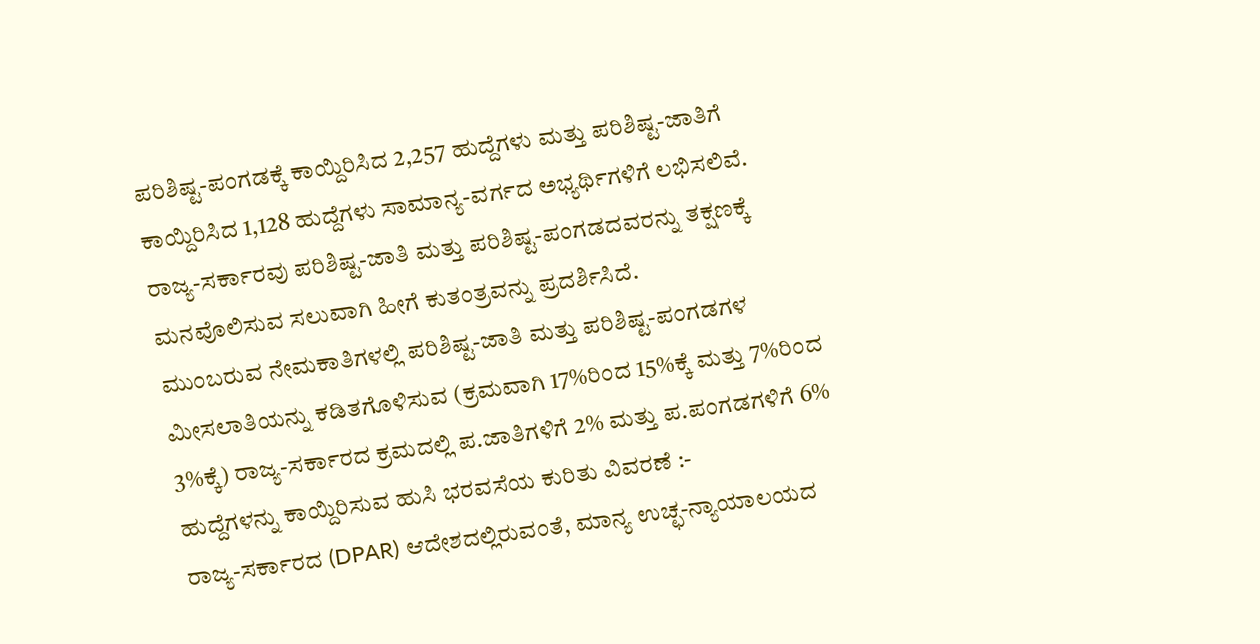ಪರಿಶಿಷ್ಟ-ಪಂಗಡಕ್ಕೆ ಕಾಯ್ದಿರಿಸಿದ 2,257 ಹುದ್ದೆಗಳು ಮತ್ತು ಪರಿಶಿಷ್ಟ-ಜಾತಿಗೆ ಕಾಯ್ದಿರಿಸಿದ 1,128 ಹುದ್ದೆಗಳು ಸಾಮಾನ್ಯ-ವರ್ಗದ ಅಭ್ಯರ್ಥಿಗಳಿಗೆ ಲಭಿಸಲಿವೆ.
ರಾಜ್ಯ-ಸರ್ಕಾರವು ಪರಿಶಿಷ್ಟ-ಜಾತಿ ಮತ್ತು ಪರಿಶಿಷ್ಟ-ಪಂಗಡದವರನ್ನು ತಕ್ಷಣಕ್ಕೆ ಮನವೊಲಿಸುವ ಸಲುವಾಗಿ ಹೀಗೆ ಕುತಂತ್ರವನ್ನು ಪ್ರದರ್ಶಿಸಿದೆ.
ಮುಂಬರುವ ನೇಮಕಾತಿಗಳಲ್ಲಿ ಪರಿಶಿಷ್ಟ-ಜಾತಿ ಮತ್ತು ಪರಿಶಿಷ್ಟ-ಪಂಗಡಗಳ ಮೀಸಲಾತಿಯನ್ನು ಕಡಿತಗೊಳಿಸುವ (ಕ್ರಮವಾಗಿ 17%ರಿಂದ 15%ಕ್ಕೆ ಮತ್ತು 7%ರಿಂದ 3%ಕ್ಕೆ) ರಾಜ್ಯ-ಸರ್ಕಾರದ ಕ್ರಮದಲ್ಲಿ ಪ.ಜಾತಿಗಳಿಗೆ 2% ಮತ್ತು ಪ.ಪಂಗಡಗಳಿಗೆ 6% ಹುದ್ದೆಗಳನ್ನು ಕಾಯ್ದಿರಿಸುವ ಹುಸಿ ಭರವಸೆಯ ಕುರಿತು ವಿವರಣೆ :-
ರಾಜ್ಯ-ಸರ್ಕಾರದ (DPAR) ಆದೇಶದಲ್ಲಿರುವಂತೆ, ಮಾನ್ಯ ಉಚ್ಛ-ನ್ಯಾಯಾಲಯದ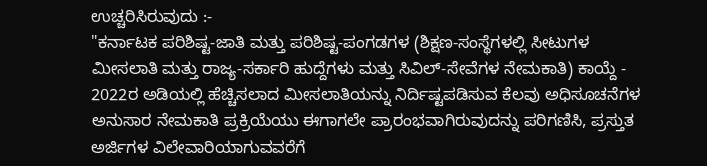ಉಚ್ಚರಿಸಿರುವುದು :-
"ಕರ್ನಾಟಕ ಪರಿಶಿಷ್ಟ-ಜಾತಿ ಮತ್ತು ಪರಿಶಿಷ್ಟ-ಪಂಗಡಗಳ (ಶಿಕ್ಷಣ-ಸಂಸ್ಥೆಗಳಲ್ಲಿ ಸೀಟುಗಳ ಮೀಸಲಾತಿ ಮತ್ತು ರಾಜ್ಯ-ಸರ್ಕಾರಿ ಹುದ್ದೆಗಳು ಮತ್ತು ಸಿವಿಲ್-ಸೇವೆಗಳ ನೇಮಕಾತಿ) ಕಾಯ್ದೆ - 2022ರ ಅಡಿಯಲ್ಲಿ ಹೆಚ್ಚಿಸಲಾದ ಮೀಸಲಾತಿಯನ್ನು ನಿರ್ದಿಷ್ಟಪಡಿಸುವ ಕೆಲವು ಅಧಿಸೂಚನೆಗಳ ಅನುಸಾರ ನೇಮಕಾತಿ ಪ್ರಕ್ರಿಯೆಯು ಈಗಾಗಲೇ ಪ್ರಾರಂಭವಾಗಿರುವುದನ್ನು ಪರಿಗಣಿಸಿ, ಪ್ರಸ್ತುತ ಅರ್ಜಿಗಳ ವಿಲೇವಾರಿಯಾಗುವವರೆಗೆ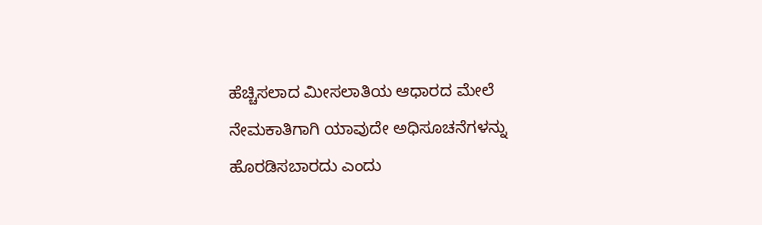ಹೆಚ್ಚಿಸಲಾದ ಮೀಸಲಾತಿಯ ಆಧಾರದ ಮೇಲೆ ನೇಮಕಾತಿಗಾಗಿ ಯಾವುದೇ ಅಧಿಸೂಚನೆಗಳನ್ನು ಹೊರಡಿಸಬಾರದು ಎಂದು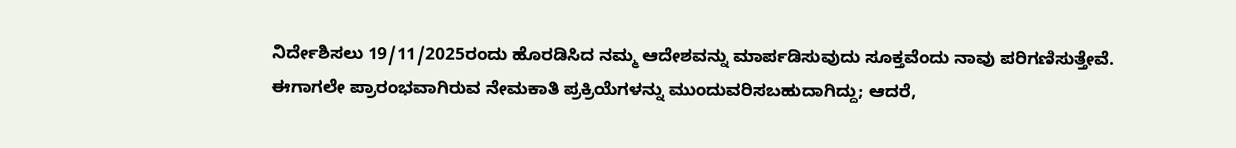ನಿರ್ದೇಶಿಸಲು 19/11/2025ರಂದು ಹೊರಡಿಸಿದ ನಮ್ಮ ಆದೇಶವನ್ನು ಮಾರ್ಪಡಿಸುವುದು ಸೂಕ್ತವೆಂದು ನಾವು ಪರಿಗಣಿಸುತ್ತೇವೆ. ಈಗಾಗಲೇ ಪ್ರಾರಂಭವಾಗಿರುವ ನೇಮಕಾತಿ ಪ್ರಕ್ರಿಯೆಗಳನ್ನು ಮುಂದುವರಿಸಬಹುದಾಗಿದ್ದು; ಆದರೆ,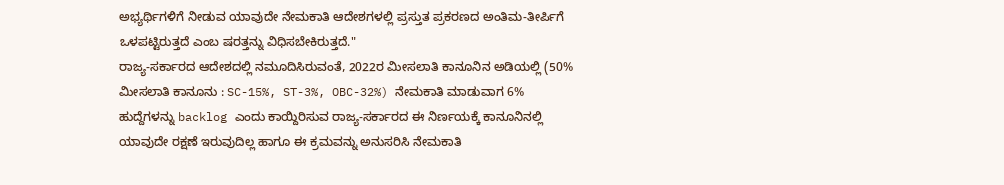ಅಭ್ಯರ್ಥಿಗಳಿಗೆ ನೀಡುವ ಯಾವುದೇ ನೇಮಕಾತಿ ಆದೇಶಗಳಲ್ಲಿ ಪ್ರಸ್ತುತ ಪ್ರಕರಣದ ಅಂತಿಮ-ತೀರ್ಪಿಗೆ ಒಳಪಟ್ಟಿರುತ್ತದೆ ಎಂಬ ಷರತ್ತನ್ನು ವಿಧಿಸಬೇಕಿರುತ್ತದೆ."
ರಾಜ್ಯ-ಸರ್ಕಾರದ ಆದೇಶದಲ್ಲಿ ನಮೂದಿಸಿರುವಂತೆ, 2022ರ ಮೀಸಲಾತಿ ಕಾನೂನಿನ ಅಡಿಯಲ್ಲಿ (50% ಮೀಸಲಾತಿ ಕಾನೂನು : SC-15%, ST-3%, OBC-32%) ನೇಮಕಾತಿ ಮಾಡುವಾಗ 6% ಹುದ್ದೆಗಳನ್ನು backlog ಎಂದು ಕಾಯ್ದಿರಿಸುವ ರಾಜ್ಯ-ಸರ್ಕಾರದ ಈ ನಿರ್ಣಯಕ್ಕೆ ಕಾನೂನಿನಲ್ಲಿ ಯಾವುದೇ ರಕ್ಷಣೆ ಇರುವುದಿಲ್ಲ ಹಾಗೂ ಈ ಕ್ರಮವನ್ನು ಅನುಸರಿಸಿ ನೇಮಕಾತಿ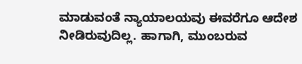ಮಾಡುವಂತೆ ನ್ಯಾಯಾಲಯವು ಈವರೆಗೂ ಆದೇಶ ನೀಡಿರುವುದಿಲ್ಲ. ಹಾಗಾಗಿ, ಮುಂಬರುವ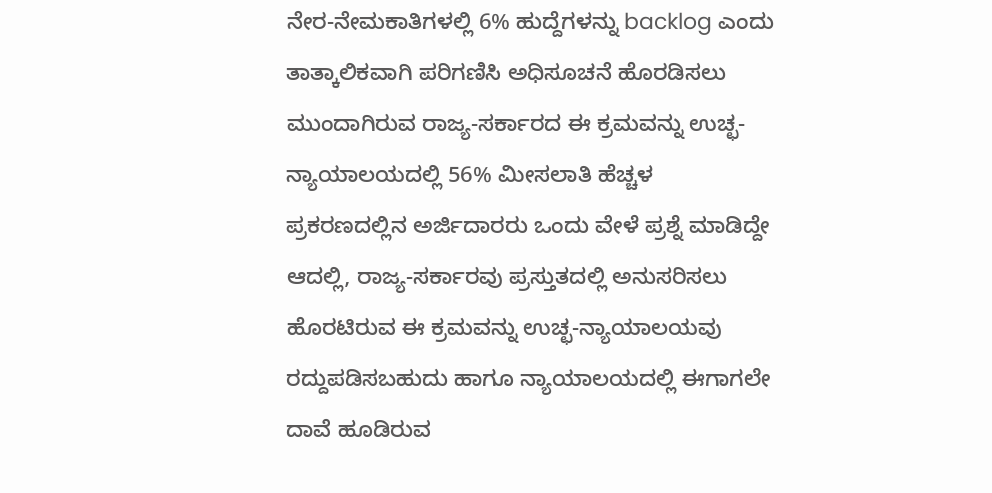ನೇರ-ನೇಮಕಾತಿಗಳಲ್ಲಿ 6% ಹುದ್ದೆಗಳನ್ನು backlog ಎಂದು ತಾತ್ಕಾಲಿಕವಾಗಿ ಪರಿಗಣಿಸಿ ಅಧಿಸೂಚನೆ ಹೊರಡಿಸಲು ಮುಂದಾಗಿರುವ ರಾಜ್ಯ-ಸರ್ಕಾರದ ಈ ಕ್ರಮವನ್ನು ಉಚ್ಛ-ನ್ಯಾಯಾಲಯದಲ್ಲಿ 56% ಮೀಸಲಾತಿ ಹೆಚ್ಚಳ ಪ್ರಕರಣದಲ್ಲಿನ ಅರ್ಜಿದಾರರು ಒಂದು ವೇಳೆ ಪ್ರಶ್ನೆ ಮಾಡಿದ್ದೇ ಆದಲ್ಲಿ, ರಾಜ್ಯ-ಸರ್ಕಾರವು ಪ್ರಸ್ತುತದಲ್ಲಿ ಅನುಸರಿಸಲು ಹೊರಟಿರುವ ಈ ಕ್ರಮವನ್ನು ಉಚ್ಛ-ನ್ಯಾಯಾಲಯವು ರದ್ದುಪಡಿಸಬಹುದು ಹಾಗೂ ನ್ಯಾಯಾಲಯದಲ್ಲಿ ಈಗಾಗಲೇ ದಾವೆ ಹೂಡಿರುವ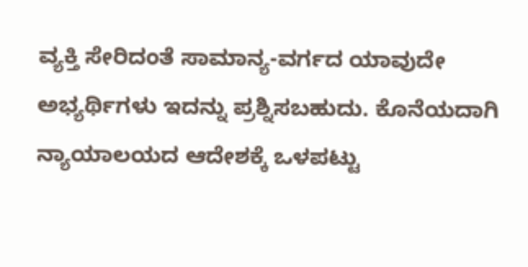ವ್ಯಕ್ತಿ ಸೇರಿದಂತೆ ಸಾಮಾನ್ಯ-ವರ್ಗದ ಯಾವುದೇ ಅಭ್ಯರ್ಥಿಗಳು ಇದನ್ನು ಪ್ರಶ್ನಿಸಬಹುದು. ಕೊನೆಯದಾಗಿ ನ್ಯಾಯಾಲಯದ ಆದೇಶಕ್ಕೆ ಒಳಪಟ್ಟು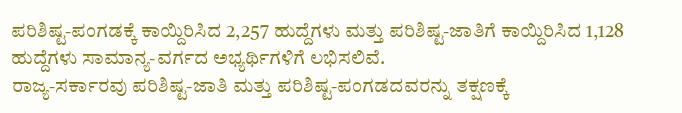ಪರಿಶಿಷ್ಟ-ಪಂಗಡಕ್ಕೆ ಕಾಯ್ದಿರಿಸಿದ 2,257 ಹುದ್ದೆಗಳು ಮತ್ತು ಪರಿಶಿಷ್ಟ-ಜಾತಿಗೆ ಕಾಯ್ದಿರಿಸಿದ 1,128 ಹುದ್ದೆಗಳು ಸಾಮಾನ್ಯ-ವರ್ಗದ ಅಭ್ಯರ್ಥಿಗಳಿಗೆ ಲಭಿಸಲಿವೆ.
ರಾಜ್ಯ-ಸರ್ಕಾರವು ಪರಿಶಿಷ್ಟ-ಜಾತಿ ಮತ್ತು ಪರಿಶಿಷ್ಟ-ಪಂಗಡದವರನ್ನು ತಕ್ಷಣಕ್ಕೆ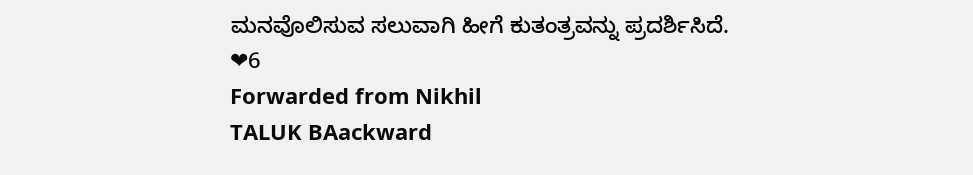ಮನವೊಲಿಸುವ ಸಲುವಾಗಿ ಹೀಗೆ ಕುತಂತ್ರವನ್ನು ಪ್ರದರ್ಶಿಸಿದೆ.
❤6
Forwarded from Nikhil
TALUK BAackward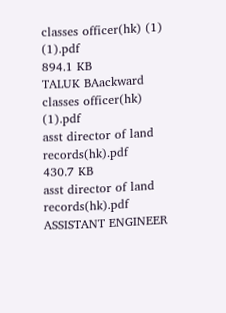classes officer(hk) (1) (1).pdf
894.1 KB
TALUK BAackward classes officer(hk) (1).pdf
asst director of land records(hk).pdf
430.7 KB
asst director of land records(hk).pdf
ASSISTANT ENGINEER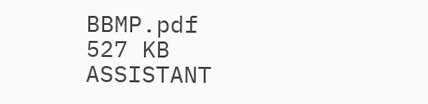BBMP.pdf
527 KB
ASSISTANT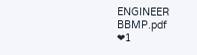ENGINEER BBMP.pdf
❤1